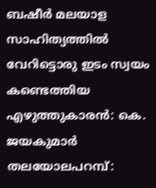ബഷീർ മലയാള സാഹിത്യത്തിൽ വേറിട്ടൊരു ഇടം സ്വയം കണ്ടെത്തിയ എഴുത്തുകാരൻ: കെ. ജയകുമാർ
തലയോലപറമ്പ്: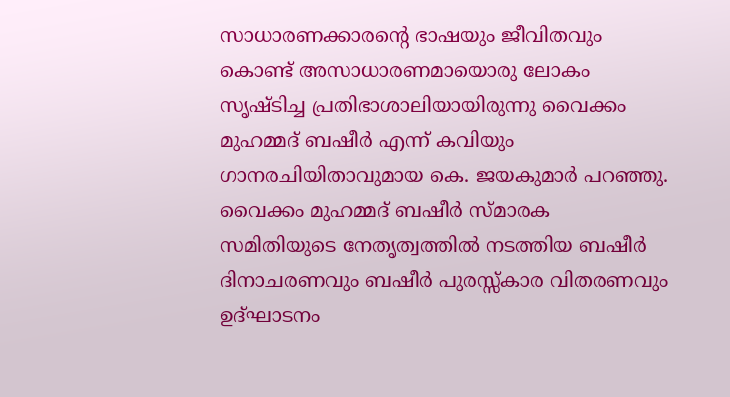സാധാരണക്കാരൻ്റെ ഭാഷയും ജീവിതവും കൊണ്ട് അസാധാരണമായൊരു ലോകം സൃഷ്ടിച്ച പ്രതിഭാശാലിയായിരുന്നു വൈക്കം മുഹമ്മദ് ബഷീർ എന്ന് കവിയും ഗാനരചിയിതാവുമായ കെ. ജയകുമാർ പറഞ്ഞു. വൈക്കം മുഹമ്മദ് ബഷീർ സ്മാരക സമിതിയുടെ നേതൃത്വത്തിൽ നടത്തിയ ബഷീർ ദിനാചരണവും ബഷീർ പുരസ്സ്കാര വിതരണവും ഉദ്ഘാടനം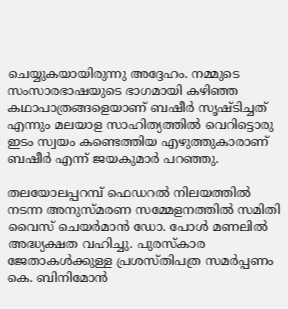ചെയ്യുകയായിരുന്നു അദ്ദേഹം. നമ്മുടെ സംസാരഭാഷയുടെ ഭാഗമായി കഴിഞ്ഞ കഥാപാത്രങ്ങളെയാണ് ബഷീർ സൃഷ്ടിച്ചത് എന്നും മലയാള സാഹിത്യത്തിൽ വെറിട്ടൊരു ഇടം സ്വയം കണ്ടെത്തിയ എഴുത്തുകാരാണ് ബഷീർ എന്ന് ജയകുമാർ പറഞ്ഞു.

തലയോലപ്പറമ്പ് ഫെഡറൽ നിലയത്തിൽ നടന്ന അനുസ്മരണ സമ്മേളനത്തിൽ സമിതി വൈസ് ചെയർമാൻ ഡോ. പോൾ മണലിൽ അദ്ധ്യക്ഷത വഹിച്ചു. പുരസ്കാര ജേതാകൾക്കുള്ള പ്രശസ്തിപത്ര സമർപ്പണം കെ. ബിനിമോൻ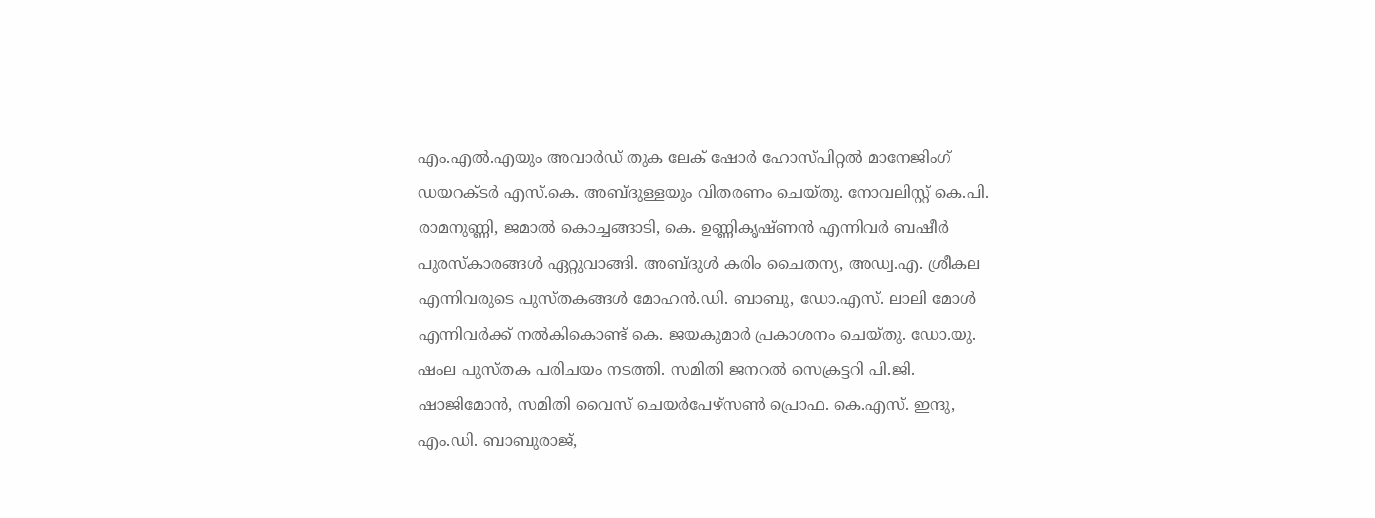എം.എൽ.എയും അവാർഡ് തുക ലേക് ഷോർ ഹോസ്പിറ്റൽ മാനേജിംഗ് ഡയറക്ടർ എസ്.കെ. അബ്ദുള്ളയും വിതരണം ചെയ്തു. നോവലിസ്റ്റ് കെ.പി. രാമനുണ്ണി, ജമാൽ കൊച്ചങ്ങാടി, കെ. ഉണ്ണികൃഷ്ണൻ എന്നിവർ ബഷീർ പുരസ്കാരങ്ങൾ ഏറ്റുവാങ്ങി. അബ്ദുൾ കരിം ചൈതന്യ, അഡ്വ.എ. ശ്രീകല എന്നിവരുടെ പുസ്തകങ്ങൾ മോഹൻ.ഡി. ബാബു, ഡോ.എസ്. ലാലി മോൾ എന്നിവർക്ക് നൽകികൊണ്ട് കെ. ജയകുമാർ പ്രകാശനം ചെയ്തു. ഡോ.യു. ഷംല പുസ്തക പരിചയം നടത്തി. സമിതി ജനറൽ സെക്രട്ടറി പി.ജി. ഷാജിമോൻ, സമിതി വൈസ് ചെയർപേഴ്സൺ പ്രൊഫ. കെ.എസ്. ഇന്ദു, എം.ഡി. ബാബുരാജ്,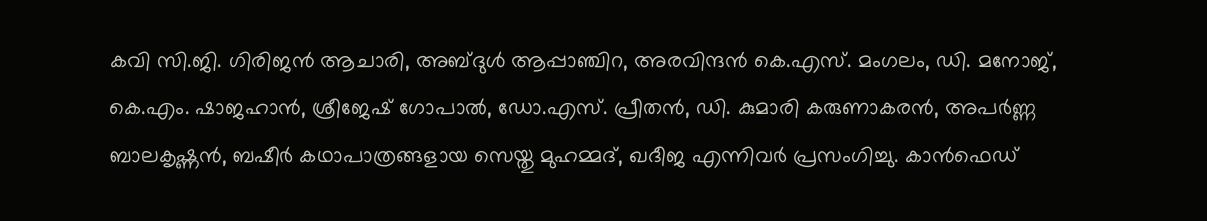കവി സി.ജി. ഗിരിജൻ ആചാരി, അബ്ദുൾ ആപ്പാഞ്ചിറ, അരവിന്ദൻ കെ.എസ്. മംഗലം, ഡി. മനോജ്, കെ.എം. ഷാജഹാൻ, ശ്രീജേഷ് ഗോപാൽ, ഡോ.എസ്. പ്രീതൻ, ഡി. കുമാരി കരുണാകരൻ, അപർണ്ണ ബാലകൃഷ്ണൻ, ബഷീർ കഥാപാത്രങ്ങളായ സെയ്തു മുഹമ്മദ്, ഖദീജ എന്നിവർ പ്രസംഗിച്ചു. കാൻഫെഡ്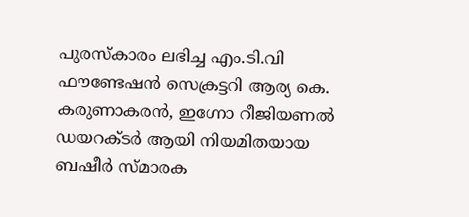പുരസ്കാരം ലഭിച്ച എം.ടി.വി ഫൗണ്ടേഷൻ സെക്രട്ടറി ആര്യ കെ. കരുണാകരൻ, ഇഗ്നോ റീജിയണൽ ഡയറക്ടർ ആയി നിയമിതയായ ബഷീർ സ്മാരക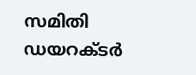സമിതി ഡയറക്ടർ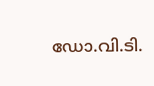ഡോ.വി.ടി.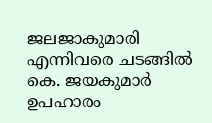ജലജാകുമാരി എന്നിവരെ ചടങ്ങിൽ കെ. ജയകുമാർ ഉപഹാരം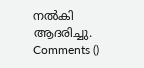നൽകി ആദരിച്ചു.
Comments ()